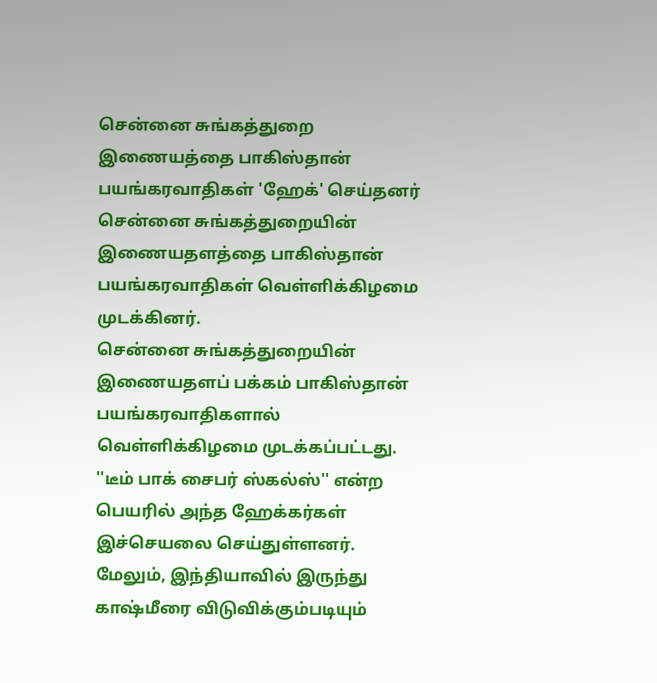சென்னை சுங்கத்துறை இணையத்தை பாகிஸ்தான் பயங்கரவாதிகள் 'ஹேக்' செய்தனர்
சென்னை சுங்கத்துறையின் இணையதளத்தை பாகிஸ்தான் பயங்கரவாதிகள் வெள்ளிக்கிழமை முடக்கினர்.
சென்னை சுங்கத்துறையின் இணையதளப் பக்கம் பாகிஸ்தான் பயங்கரவாதிகளால் வெள்ளிக்கிழமை முடக்கப்பட்டது.
''டீம் பாக் சைபர் ஸ்கல்ஸ்'' என்ற பெயரில் அந்த ஹேக்கர்கள் இச்செயலை செய்துள்ளனர்.
மேலும், இந்தியாவில் இருந்து காஷ்மீரை விடுவிக்கும்படியும்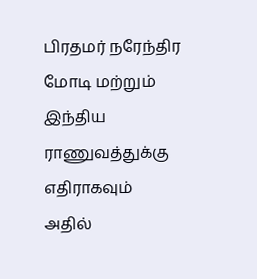பிரதமர் நரேந்திர மோடி மற்றும் இந்திய ராணுவத்துக்கு எதிராகவும் அதில்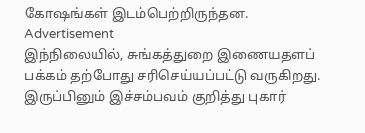கோஷங்கள் இடம்பெற்றிருந்தன.
Advertisement
இந்நிலையில், சுங்கத்துறை இணையதளப் பக்கம் தற்போது சரிசெய்யப்பட்டு வருகிறது. இருப்பினும் இச்சம்பவம் குறித்து புகார்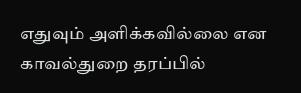எதுவும் அளிக்கவில்லை என காவல்துறை தரப்பில்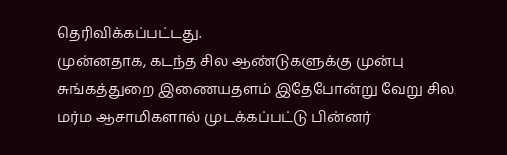தெரிவிக்கப்பட்டது.
முன்னதாக, கடந்த சில ஆண்டுகளுக்கு முன்பு சுங்கத்துறை இணையதளம் இதேபோன்று வேறு சில மர்ம ஆசாமிகளால் முடக்கப்பட்டு பின்னர்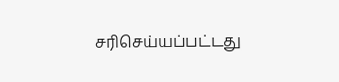சரிசெய்யப்பட்டது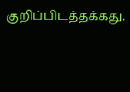குறிப்பிடத்தக்கது.